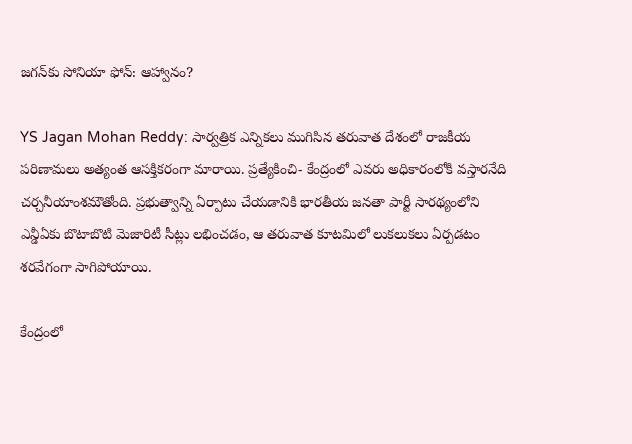జగన్‌కు సోనియా ఫోన్: ఆహ్వానం?

YS Jagan Mohan Reddy: సార్వత్రిక ఎన్నికలు ముగిసిన తరువాత దేశంలో రాజకీయ పరిణామలు అత్యంత ఆసక్తికరంగా మారాయి. ప్రత్యేకించి- కేంద్రంలో ఎవరు అధికారంలోకి వస్తారనేది చర్చనీయాంశమౌతోంది. ప్రభుత్వాన్ని ఏర్పాటు చేయడానికి భారతీయ జనతా పార్టీ సారథ్యంలోని ఎన్డీఏకు బొటాబొటి మెజారిటీ సీట్లు లభించడం, ఆ తరువాత కూటమిలో లుకలుకలు ఏర్పడటం శరవేగంగా సాగిపోయాయి.

కేంద్రంలో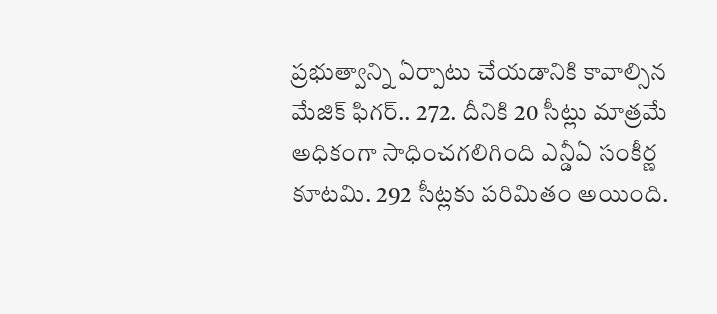ప్రభుత్వాన్ని ఏర్పాటు చేయడానికి కావాల్సిన మేజిక్ ఫిగర్.. 272. దీనికి 20 సీట్లు మాత్రమే అధికంగా సాధించగలిగింది ఎన్డీఏ సంకీర్ణ కూటమి. 292 సీట్లకు పరిమితం అయింది.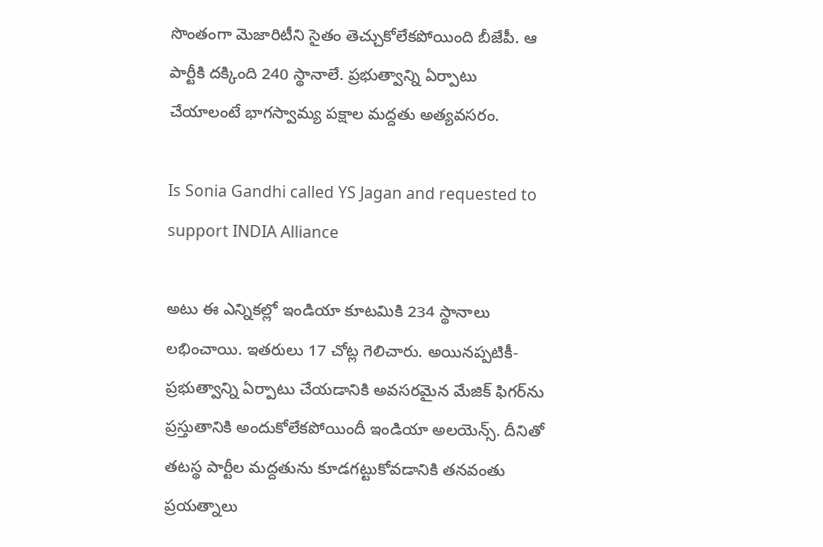సొంతంగా మెజారిటీని సైతం తెచ్చుకోలేకపోయింది బీజేపీ. ఆ పార్టీకి దక్కింది 240 స్థానాలే. ప్రభుత్వాన్ని ఏర్పాటు చేయాలంటే భాగస్వామ్య పక్షాల మద్దతు అత్యవసరం.

Is Sonia Gandhi called YS Jagan and requested to support INDIA Alliance

అటు ఈ ఎన్నికల్లో ఇండియా కూటమికి 234 స్థానాలు లభించాయి. ఇతరులు 17 చోట్ల గెలిచారు. అయినప్పటికీ- ప్రభుత్వాన్ని ఏర్పాటు చేయడానికి అవసరమైన మేజిక్ ఫిగర్‌ను ప్రస్తుతానికి అందుకోలేకపోయిందీ ఇండియా అలయెన్స్. దీనితో తటస్థ పార్టీల మద్దతును కూడగట్టుకోవడానికి తనవంతు ప్రయత్నాలు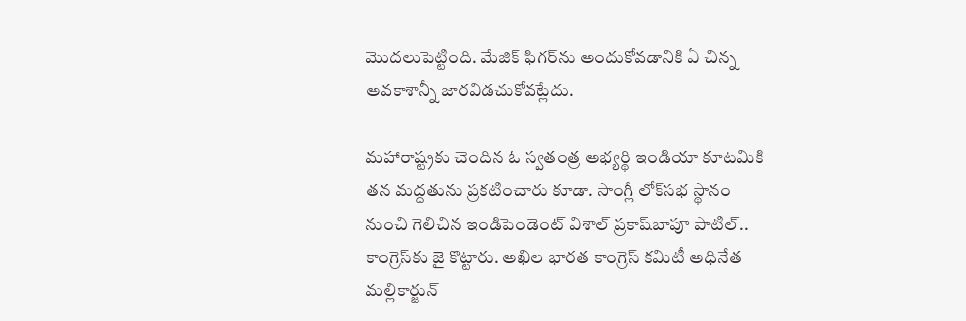మొదలుపెట్టింది. మేజిక్ ఫిగర్‌ను అందుకోవడానికి ఏ చిన్న అవకాశాన్నీ జారవిడచుకోవట్లేదు.

మహారాష్ట్రకు చెందిన ఓ స్వతంత్ర అభ్యర్థి ఇండియా కూటమికి తన మద్దతును ప్రకటించారు కూడా. సాంగ్లీ లోక్‌సభ స్థానం నుంచి గెలిచిన ఇండిపెండెంట్ విశాల్ ప్రకాష్‌బాపూ పాటిల్.. కాంగ్రెస్‌కు జై కొట్టారు. అఖిల భారత కాంగ్రెస్ కమిటీ అధినేత మల్లికార్జున్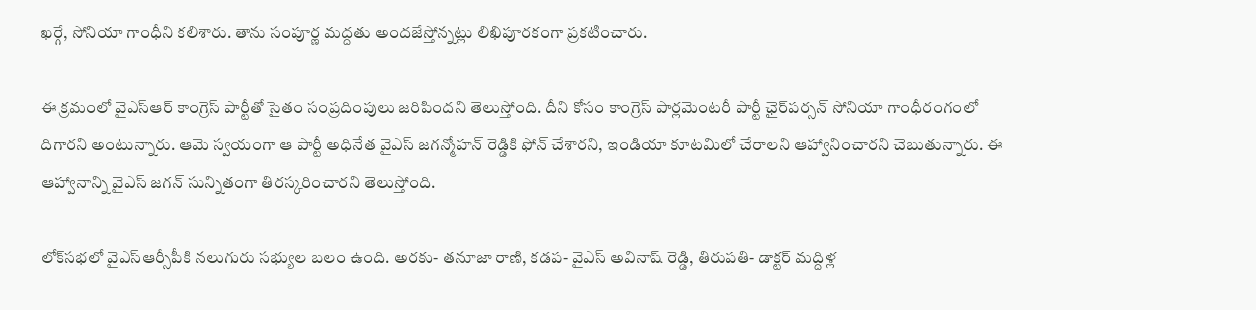ఖర్గే, సోనియా గాంధీని కలిశారు. తాను సంపూర్ణ మద్దతు అందజేస్తోన్నట్లు లిఖిపూరకంగా ప్రకటించారు.

ఈ క్రమంలో వైఎస్ఆర్ కాంగ్రెస్ పార్టీతో సైతం సంప్రదింపులు జరిపిందని తెలుస్తోంది. దీని కోసం కాంగ్రెస్ పార్లమెంటరీ పార్టీ ఛైర్‌పర్సన్ సోనియా గాంధీరంగంలో దిగారని అంటున్నారు. ఆమె స్వయంగా ఆ పార్టీ అధినేత వైఎస్ జగన్మోహన్ రెడ్డికి ఫోన్ చేశారని, ఇండియా కూటమిలో చేరాలని ఆహ్వానించారని చెబుతున్నారు. ఈ ఆహ్వానాన్ని వైఎస్ జగన్ సున్నితంగా తిరస్కరించారని తెలుస్తోంది.

లోక్‌సభలో వైఎస్ఆర్సీపీకి నలుగురు సభ్యుల బలం ఉంది. అరకు- తనూజా రాణి, కడప- వైఎస్ అవినాష్ రెడ్డి, తిరుపతి- డాక్టర్ మద్దిళ్ల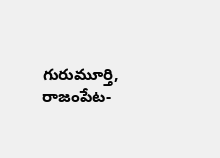గురుమూర్తి, రాజంపేట-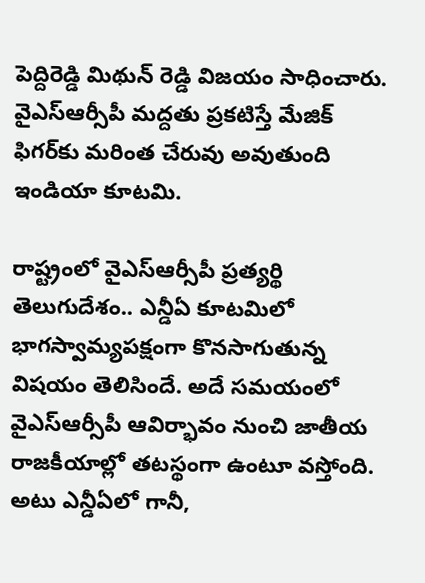పెద్దిరెడ్డి మిథున్ రెడ్డి విజయం సాధించారు. వైఎస్ఆర్సీపీ మద్దతు ప్రకటిస్తే మేజిక్ ఫిగర్‌కు మరింత చేరువు అవుతుంది ఇండియా కూటమి.

రాష్ట్రంలో వైఎస్ఆర్సీపీ ప్రత్యర్థి తెలుగుదేశం.. ఎన్డీఏ కూటమిలో భాగస్వామ్యపక్షంగా కొనసాగుతున్న విషయం తెలిసిందే. అదే సమయంలో వైఎస్ఆర్సీపీ ఆవిర్భావం నుంచి జాతీయ రాజకీయాల్లో తటస్థంగా ఉంటూ వస్తోంది. అటు ఎన్డీఏలో గానీ,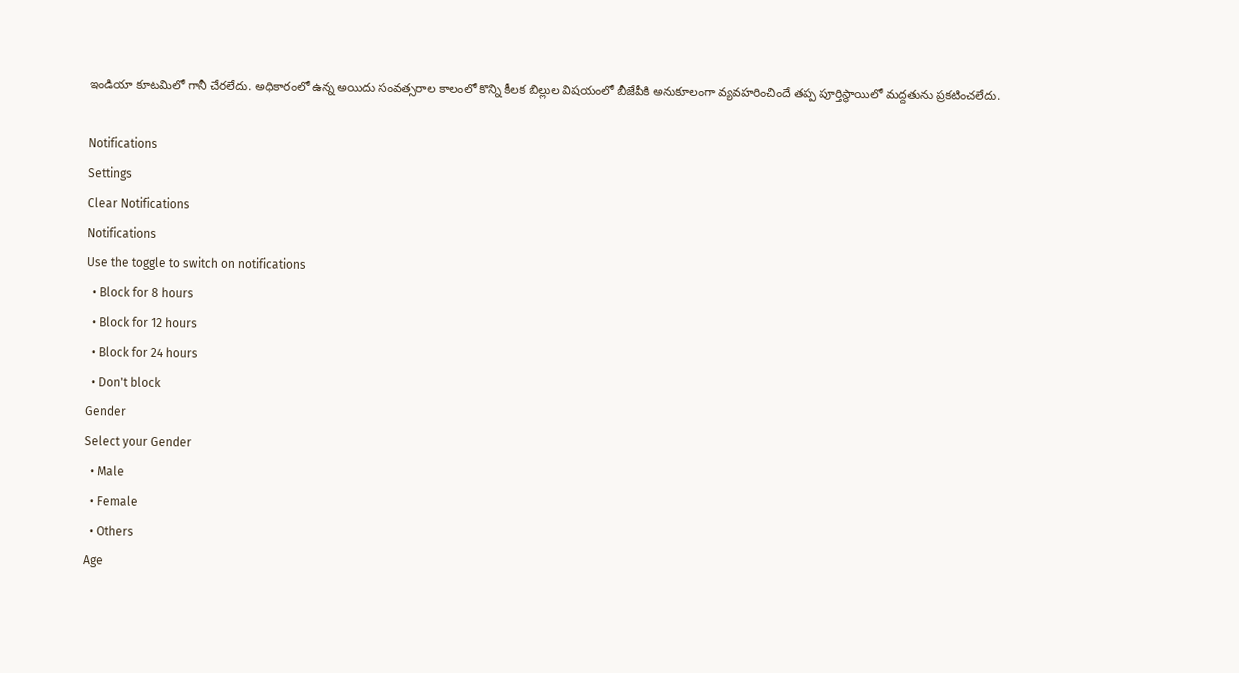ఇండియా కూటమిలో గానీ చేరలేదు. అధికారంలో ఉన్న అయిదు సంవత్సరాల కాలంలో కొన్ని కీలక బిల్లుల విషయంలో బీజేపీకి అనుకూలంగా వ్యవహరించిందే తప్ప పూర్తిస్థాయిలో మద్దతును ప్రకటించలేదు.

Notifications
Settings
Clear Notifications
Notifications
Use the toggle to switch on notifications
  • Block for 8 hours
  • Block for 12 hours
  • Block for 24 hours
  • Don't block
Gender
Select your Gender
  • Male
  • Female
  • Others
Age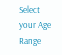Select your Age Range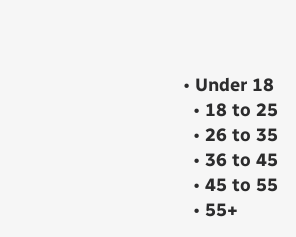• Under 18
  • 18 to 25
  • 26 to 35
  • 36 to 45
  • 45 to 55
  • 55+